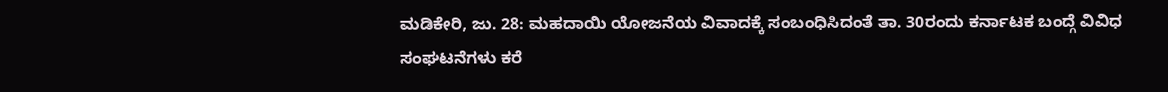ಮಡಿಕೇರಿ, ಜು. 28: ಮಹದಾಯಿ ಯೋಜನೆಯ ವಿವಾದಕ್ಕೆ ಸಂಬಂಧಿಸಿದಂತೆ ತಾ. 30ರಂದು ಕರ್ನಾಟಕ ಬಂದ್ಗೆ ವಿವಿಧ ಸಂಘಟನೆಗಳು ಕರೆ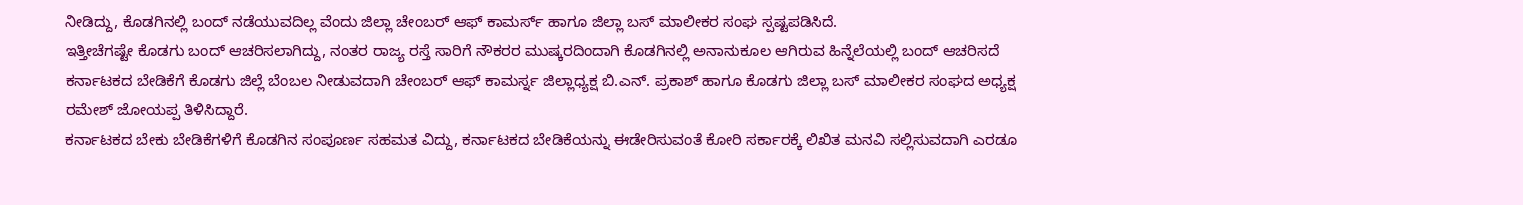ನೀಡಿದ್ದು, ಕೊಡಗಿನಲ್ಲಿ ಬಂದ್ ನಡೆಯುವದಿಲ್ಲ ವೆಂದು ಜಿಲ್ಲಾ ಚೇಂಬರ್ ಆಫ್ ಕಾಮರ್ಸ್ ಹಾಗೂ ಜಿಲ್ಲಾ ಬಸ್ ಮಾಲೀಕರ ಸಂಘ ಸ್ಪಷ್ಟಪಡಿಸಿದೆ.
ಇತ್ತೀಚೆಗಷ್ಟೇ ಕೊಡಗು ಬಂದ್ ಆಚರಿಸಲಾಗಿದ್ದು, ನಂತರ ರಾಜ್ಯ ರಸ್ತೆ ಸಾರಿಗೆ ನೌಕರರ ಮುಷ್ಕರದಿಂದಾಗಿ ಕೊಡಗಿನಲ್ಲಿ ಅನಾನುಕೂಲ ಆಗಿರುವ ಹಿನ್ನೆಲೆಯಲ್ಲಿ ಬಂದ್ ಆಚರಿಸದೆ ಕರ್ನಾಟಕದ ಬೇಡಿಕೆಗೆ ಕೊಡಗು ಜಿಲ್ಲೆ ಬೆಂಬಲ ನೀಡುವದಾಗಿ ಚೇಂಬರ್ ಆಫ್ ಕಾಮರ್ಸ್ನ ಜಿಲ್ಲಾಧ್ಯಕ್ಷ ಬಿ.ಎನ್. ಪ್ರಕಾಶ್ ಹಾಗೂ ಕೊಡಗು ಜಿಲ್ಲಾ ಬಸ್ ಮಾಲೀಕರ ಸಂಘದ ಅಧ್ಯಕ್ಷ ರಮೇಶ್ ಜೋಯಪ್ಪ ತಿಳಿಸಿದ್ದಾರೆ.
ಕರ್ನಾಟಕದ ಬೇಕು ಬೇಡಿಕೆಗಳಿಗೆ ಕೊಡಗಿನ ಸಂಪೂರ್ಣ ಸಹಮತ ವಿದ್ದು, ಕರ್ನಾಟಕದ ಬೇಡಿಕೆಯನ್ನು ಈಡೇರಿಸುವಂತೆ ಕೋರಿ ಸರ್ಕಾರಕ್ಕೆ ಲಿಖಿತ ಮನವಿ ಸಲ್ಲಿಸುವದಾಗಿ ಎರಡೂ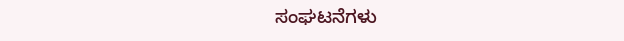ಸಂಘಟನೆಗಳು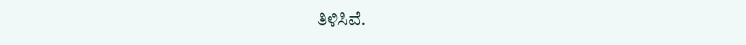ತಿಳಿಸಿವೆ.